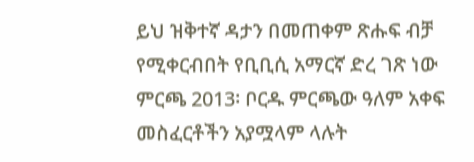ይህ ዝቅተኛ ዳታን በመጠቀም ጽሑፍ ብቻ የሚቀርብበት የቢቢሲ አማርኛ ድረ ገጽ ነው
ምርጫ 2013፡ ቦርዱ ምርጫው ዓለም አቀፍ መስፈርቶችን አያሟላም ላሉት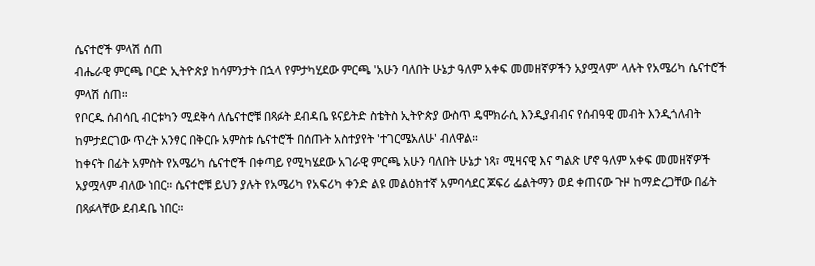ሴናተሮች ምላሽ ሰጠ
ብሔራዊ ምርጫ ቦርድ ኢትዮጵያ ከሳምንታት በኋላ የምታካሂደው ምርጫ 'አሁን ባለበት ሁኔታ ዓለም አቀፍ መመዘኛዎችን አያሟላም' ላሉት የአሜሪካ ሴናተሮች ምላሽ ሰጠ።
የቦርዱ ሰብሳቢ ብርቱካን ሚደቅሳ ለሴናተሮቹ በጻፉት ደብዳቤ ዩናይትድ ስቴትስ ኢትዮጵያ ውስጥ ዴሞክራሲ እንዲያብብና የሰብዓዊ መብት እንዲጎለብት ከምታደርገው ጥረት አንፃር በቅርቡ አምስቱ ሴናተሮች በሰጡት አስተያየት 'ተገርሜአለሁ' ብለዋል።
ከቀናት በፊት አምስት የአሜሪካ ሴናተሮች በቀጣይ የሚካሄደው አገራዊ ምርጫ አሁን ባለበት ሁኔታ ነጻ፣ ሚዛናዊ እና ግልጽ ሆኖ ዓለም አቀፍ መመዘኛዎች አያሟላም ብለው ነበር። ሴናተሮቹ ይህን ያሉት የአሜሪካ የአፍሪካ ቀንድ ልዩ መልዕክተኛ አምባሳደር ጆፍሪ ፌልትማን ወደ ቀጠናው ጉዞ ከማድረጋቸው በፊት በጻፉላቸው ደብዳቤ ነበር።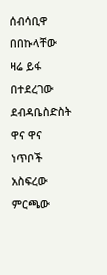ሰብሳቢዋ በበኩላቸው ዛሬ ይፋ በተደረገው ደብዳቤስድስት ዋና ዋና ነጥቦች አስፍረው ምርጫው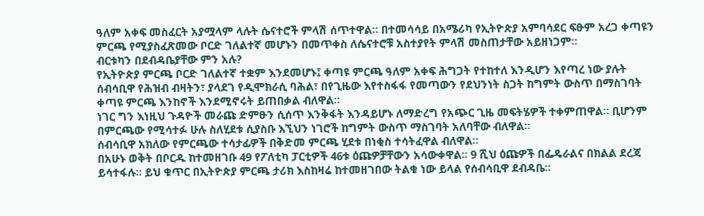ዓለም አቀፍ መስፈርት አያሟላም ላሉት ሴናተሮች ምላሽ ሰጥተዋል። በተመሳሳይ በአሜሪካ የኢትዮጵያ አምባሳደር ፍፁም አረጋ ቀጣዩን ምርጫ የሚያስፈጽመው ቦርድ ገለልተኛ መሆኑን በመጥቀስ ለሴናተሮቹ አስተያየት ምላሽ መስጠታቸው አይዘነጋም።
ብርቱካን በደብዳቤያቸው ምን አሉ?
የኢትዮጵያ ምርጫ ቦርድ ገለልተኛ ተቋም እንደመሆኑ፤ ቀጣዩ ምርጫ ዓለም አቀፍ ሕግጋት የተከተለ እንዲሆን እየጣረ ነው ያሉት ሰብሳቢዋ የሕዝብ ብዛትን፣ ያላደገ የዲሞክራሲ ባሕል፣ በየጊዜው እየተስፋፋ የመጣውን የደህንነት ስጋት ከግምት ውስጥ በማስገባት ቀጣዩ ምርጫ እንከኖች እንደሚኖሩት ይጠበቃል ብለዋል።
ነገር ግን እነዚህ ጉዳዮች መራጩ ድምፁን ሲሰጥ እንቅፋት እንዳይሆኑ ለማድረግ የአጭር ጊዜ መፍትሄዎች ተቀምጠዋል። ቢሆንም በምርጫው የሚሳተፉ ሁሉ ስለሂደቱ ሲያስቡ እኚህን ነገሮች ከግምት ውስጥ ማስገባት አለባቸው ብለዋል።
ሰብሳቢዋ አክለው የምርጫው ተሳታፊዎች በቅድመ ምርጫ ሂደቱ በነቂስ ተሳትፈዋል ብለዋል።
በአሁኑ ወቅት በቦርዱ ከተመዘገቡ 49 የፖለቲካ ፓርቲዎች 46ቱ ዕጩዎቻቸውን አሳውቀዋል። 9 ሺህ ዕጩዎች በፌዴራልና በክልል ደረጃ ይሳተፋሉ። ይህ ቁጥር በኢትዮጵያ ምርጫ ታሪክ እስከዛሬ ከተመዘገበው ትልቁ ነው ይላል የሰብሳቢዋ ደብዳቤ።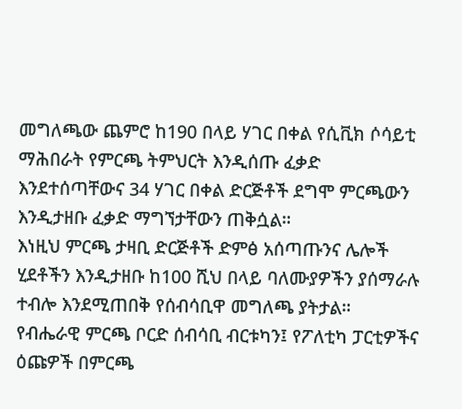መግለጫው ጨምሮ ከ190 በላይ ሃገር በቀል የሲቪክ ሶሳይቲ ማሕበራት የምርጫ ትምህርት እንዲሰጡ ፈቃድ እንደተሰጣቸውና 34 ሃገር በቀል ድርጅቶች ደግሞ ምርጫውን እንዲታዘቡ ፈቃድ ማግኘታቸውን ጠቅሷል።
እነዚህ ምርጫ ታዛቢ ድርጅቶች ድምፅ አሰጣጡንና ሌሎች ሂደቶችን እንዲታዘቡ ከ100 ሺህ በላይ ባለሙያዎችን ያሰማራሉ ተብሎ እንደሚጠበቅ የሰብሳቢዋ መግለጫ ያትታል።
የብሔራዊ ምርጫ ቦርድ ሰብሳቢ ብርቱካን፤ የፖለቲካ ፓርቲዎችና ዕጩዎች በምርጫ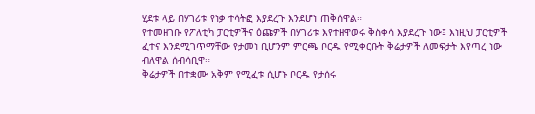ሂደቱ ላይ በሃገሪቱ የነቃ ተሳትፎ እያደረጉ እንደሆነ ጠቅሰዋል።
የተመዘገቡ የፖለቲካ ፓርቲዎችና ዕጩዎች በሃገሪቱ እየተዘዋወሩ ቅስቀሳ እያደረጉ ነው፤ እነዚህ ፓርቲዎች ፈተና እንደሚገጥማቸው የታመነ ቢሆንም ምርጫ ቦርዱ የሚቀርቡት ቅሬታዎች ለመፍታት እየጣረ ነው ብለዋል ሰብሳቢዋ።
ቅሬታዎች በተቋሙ አቅም የሚፈቱ ሲሆኑ ቦርዱ የታሰሩ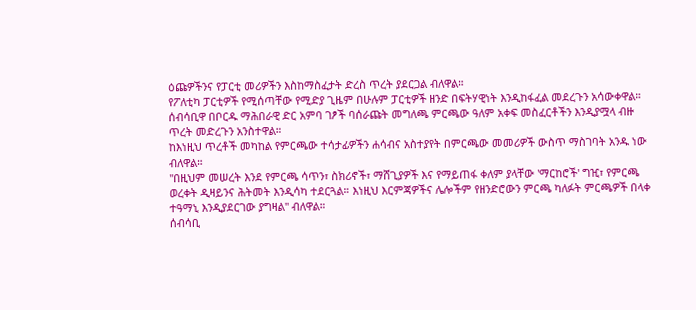ዕጩዎችንና የፓርቲ መሪዎችን እስከማስፈታት ድረስ ጥረት ያደርጋል ብለዋል።
የፖለቲካ ፓርቲዎች የሚሰጣቸው የሚድያ ጊዜም በሁሉም ፓርቲዎች ዘንድ በፍትሃዊነት እንዲከፋፈል መደረጉን አሳውቀዋል።
ሰብሳቢዋ በቦርዱ ማሕበራዊ ድር አምባ ገፆች ባሰራጩት መግለጫ ምርጫው ዓለም አቀፍ መስፈርቶችን እንዲያሟላ ብዙ ጥረት መድረጉን አንስተዋል።
ከእነዚህ ጥረቶች መካከል የምርጫው ተሳታፊዎችን ሐሳብና አስተያየት በምርጫው መመሪዎች ውስጥ ማስገባት አንዱ ነው ብለዋል።
"በዚህም መሠረት እንደ የምርጫ ሳጥን፣ ስክሪኖች፣ ማሸጊያዎች እና የማይጠፋ ቀለም ያላቸው 'ማርከሮች' ግዢ፣ የምርጫ ወረቀት ዲዛይንና ሕትመት እንዲሳካ ተደርጓል። እነዚህ እርምጃዎችና ሌሎችም የዘንድሮውን ምርጫ ካለፉት ምርጫዎች በላቀ ተዓማኒ እንዲያደርገው ያግዛል" ብለዋል።
ሰብሳቢ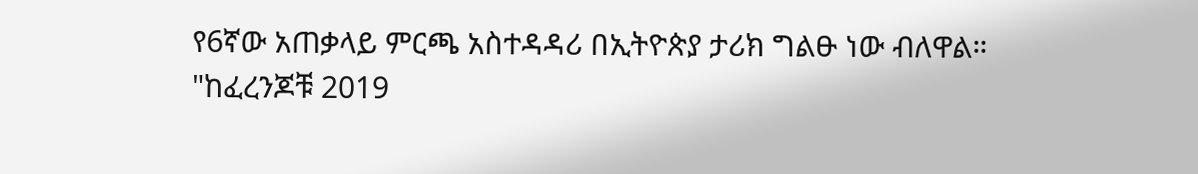የ6ኛው አጠቃላይ ምርጫ አስተዳዳሪ በኢትዮጵያ ታሪክ ግልፁ ነው ብለዋል።
"ከፈረንጆቹ 2019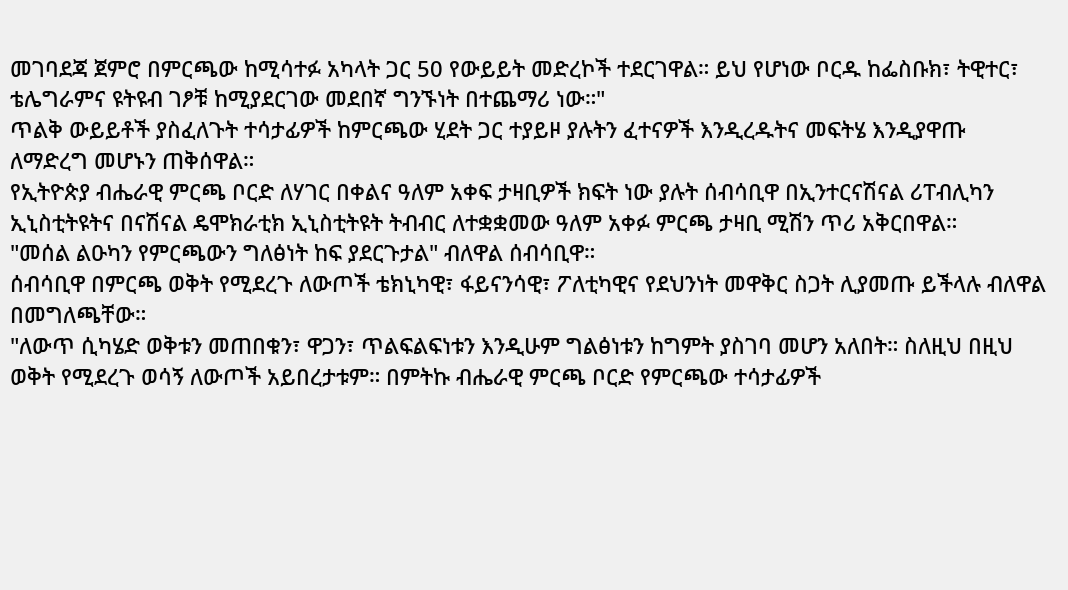መገባደጃ ጀምሮ በምርጫው ከሚሳተፉ አካላት ጋር 50 የውይይት መድረኮች ተደርገዋል። ይህ የሆነው ቦርዱ ከፌስቡክ፣ ትዊተር፣ ቴሌግራምና ዩትዩብ ገፆቹ ከሚያደርገው መደበኛ ግንኙነት በተጨማሪ ነው።"
ጥልቅ ውይይቶች ያስፈለጉት ተሳታፊዎች ከምርጫው ሂደት ጋር ተያይዞ ያሉትን ፈተናዎች እንዲረዱትና መፍትሄ እንዲያዋጡ ለማድረግ መሆኑን ጠቅሰዋል።
የኢትዮጵያ ብሔራዊ ምርጫ ቦርድ ለሃገር በቀልና ዓለም አቀፍ ታዛቢዎች ክፍት ነው ያሉት ሰብሳቢዋ በኢንተርናሽናል ሪፐብሊካን ኢኒስቲትዩትና በናሽናል ዴሞክራቲክ ኢኒስቲትዩት ትብብር ለተቋቋመው ዓለም አቀፉ ምርጫ ታዛቢ ሚሽን ጥሪ አቅርበዋል።
"መሰል ልዑካን የምርጫውን ግለፅነት ከፍ ያደርጉታል" ብለዋል ሰብሳቢዋ።
ሰብሳቢዋ በምርጫ ወቅት የሚደረጉ ለውጦች ቴክኒካዊ፣ ፋይናንሳዊ፣ ፖለቲካዊና የደህንነት መዋቅር ስጋት ሊያመጡ ይችላሉ ብለዋል በመግለጫቸው።
"ለውጥ ሲካሄድ ወቅቱን መጠበቁን፣ ዋጋን፣ ጥልፍልፍነቱን እንዲሁም ግልፅነቱን ከግምት ያስገባ መሆን አለበት። ስለዚህ በዚህ ወቅት የሚደረጉ ወሳኝ ለውጦች አይበረታቱም። በምትኩ ብሔራዊ ምርጫ ቦርድ የምርጫው ተሳታፊዎች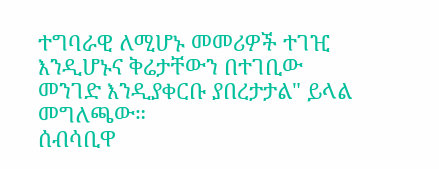ተግባራዊ ለሚሆኑ መመሪዎች ተገዢ እንዲሆኑና ቅሬታቸውን በተገቢው መንገድ እንዲያቀርቡ ያበረታታል" ይላል መግለጫው።
ሰብሳቢዋ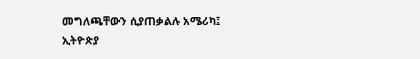መግለጫቸውን ሲያጠቃልሉ አሜሪካ፤ ኢትዮጵያ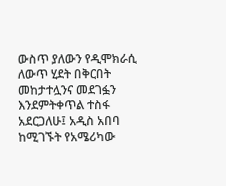ውስጥ ያለውን የዲሞክራሲ ለውጥ ሂደት በቅርበት መከታተሏንና መደገፏን እንደምትቀጥል ተስፋ አደርጋለሁ፤ አዲስ አበባ ከሚገኙት የአሜሪካው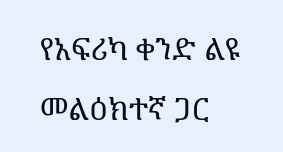የአፍሪካ ቀንድ ልዩ መልዕክተኛ ጋር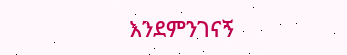እንደምንገናኝ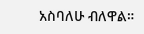አስባለሁ ብለዋል።